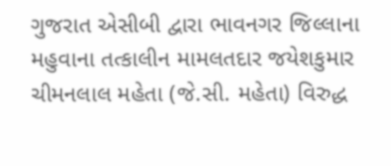ગુજરાત એસીબી દ્વારા ભાવનગર જિલ્લાના મહુવાના તત્કાલીન મામલતદાર જયેશકુમાર ચીમનલાલ મહેતા (જે.સી. મહેતા) વિરુદ્ધ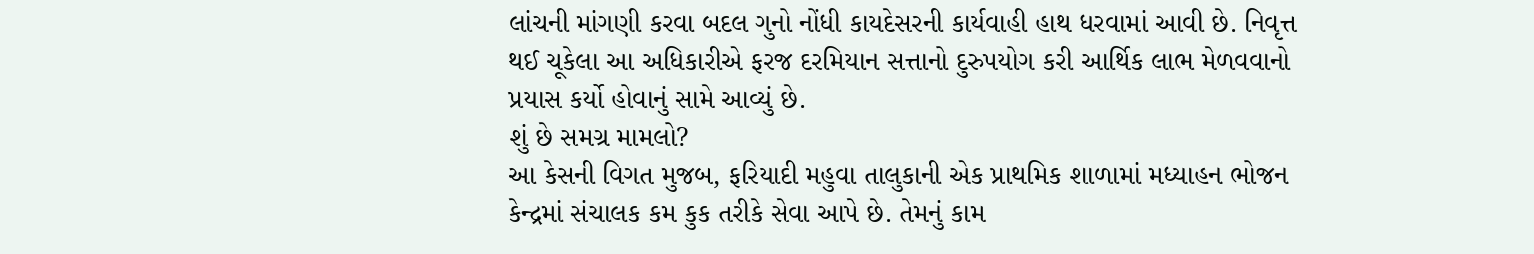લાંચની માંગણી કરવા બદલ ગુનો નોંધી કાયદેસરની કાર્યવાહી હાથ ધરવામાં આવી છે. નિવૃત્ત થઈ ચૂકેલા આ અધિકારીએ ફરજ દરમિયાન સત્તાનો દુરુપયોગ કરી આર્થિક લાભ મેળવવાનો પ્રયાસ કર્યો હોવાનું સામે આવ્યું છે.
શું છે સમગ્ર મામલો?
આ કેસની વિગત મુજબ, ફરિયાદી મહુવા તાલુકાની એક પ્રાથમિક શાળામાં મધ્યાહન ભોજન કેન્દ્રમાં સંચાલક કમ કુક તરીકે સેવા આપે છે. તેમનું કામ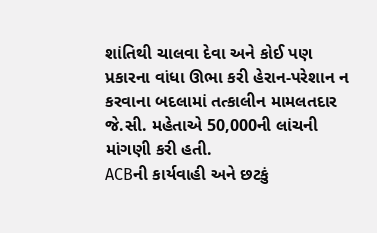શાંતિથી ચાલવા દેવા અને કોઈ પણ પ્રકારના વાંધા ઊભા કરી હેરાન-પરેશાન ન કરવાના બદલામાં તત્કાલીન મામલતદાર જે.સી. મહેતાએ 50,000ની લાંચની માંગણી કરી હતી.
ACBની કાર્યવાહી અને છટકું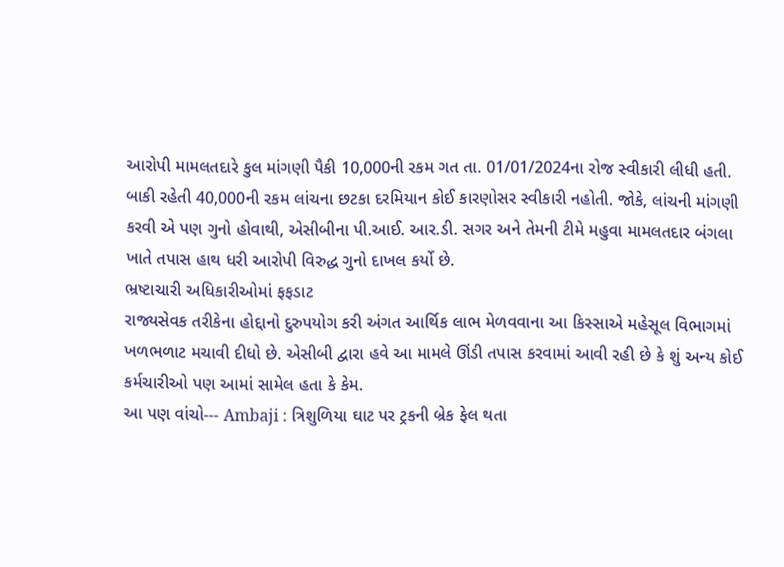આરોપી મામલતદારે કુલ માંગણી પૈકી 10,000ની રકમ ગત તા. 01/01/2024ના રોજ સ્વીકારી લીધી હતી. બાકી રહેતી 40,000ની રકમ લાંચના છટકા દરમિયાન કોઈ કારણોસર સ્વીકારી નહોતી. જોકે, લાંચની માંગણી કરવી એ પણ ગુનો હોવાથી, એસીબીના પી.આઈ. આર.ડી. સગર અને તેમની ટીમે મહુવા મામલતદાર બંગલા ખાતે તપાસ હાથ ધરી આરોપી વિરુદ્ધ ગુનો દાખલ કર્યો છે.
ભ્રષ્ટાચારી અધિકારીઓમાં ફફડાટ
રાજ્યસેવક તરીકેના હોદ્દાનો દુરુપયોગ કરી અંગત આર્થિક લાભ મેળવવાના આ કિસ્સાએ મહેસૂલ વિભાગમાં ખળભળાટ મચાવી દીધો છે. એસીબી દ્વારા હવે આ મામલે ઊંડી તપાસ કરવામાં આવી રહી છે કે શું અન્ય કોઈ કર્મચારીઓ પણ આમાં સામેલ હતા કે કેમ.
આ પણ વાંચો--- Ambaji : ત્રિશુળિયા ઘાટ પર ટ્રકની બ્રેક ફેલ થતા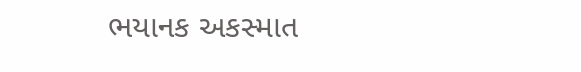ભયાનક અકસ્માત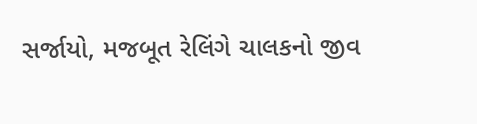સર્જાયો, મજબૂત રેલિંગે ચાલકનો જીવ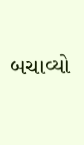બચાવ્યો